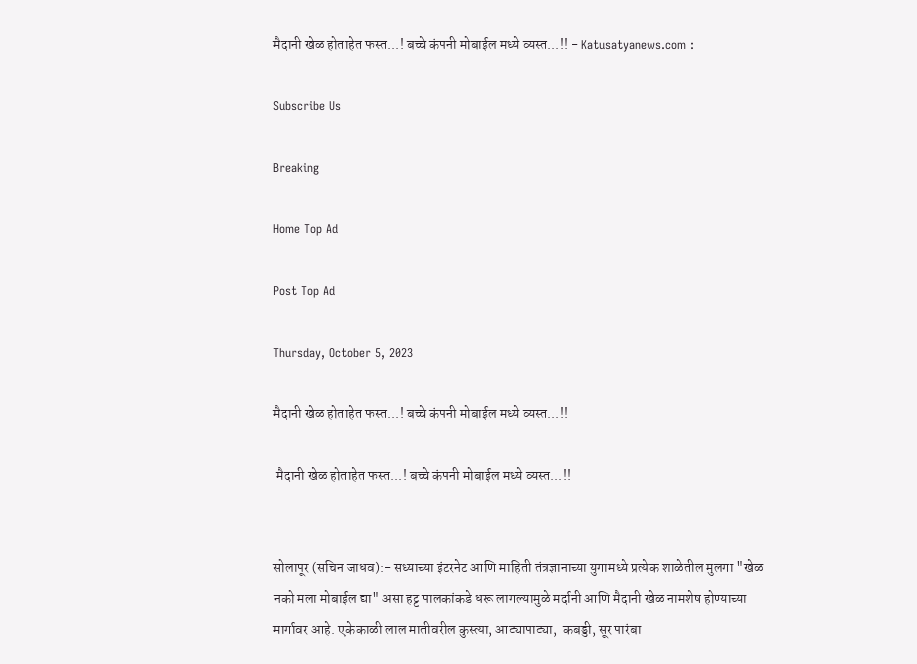मैदानी खेळ होताहेत फस्त...! बच्चे कंपनी मोबाईल मध्ये व्यस्त...!! - Katusatyanews.com :

Subscribe Us

Breaking

Home Top Ad

Post Top Ad

Thursday, October 5, 2023

मैदानी खेळ होताहेत फस्त...! बच्चे कंपनी मोबाईल मध्ये व्यस्त...!!

 मैदानी खेळ होताहेत फस्त...! बच्चे कंपनी मोबाईल मध्ये व्यस्त...!!


सोलापूर (सचिन जाधव):- सध्याच्या इंटरनेट आणि माहिती तंत्रज्ञानाच्या युगामध्ये प्रत्येक शाळेतील मुलगा "खेळ नको मला मोबाईल द्या" असा हट्ट पालकांकडे धरू लागल्यामुळे मर्दानी आणि मैदानी खेळ नामशेष होण्याच्या मार्गावर आहे. एकेकाळी लाल मातीवरील कुस्त्या, आट्यापाट्या,  कबड्डी, सूर पारंबा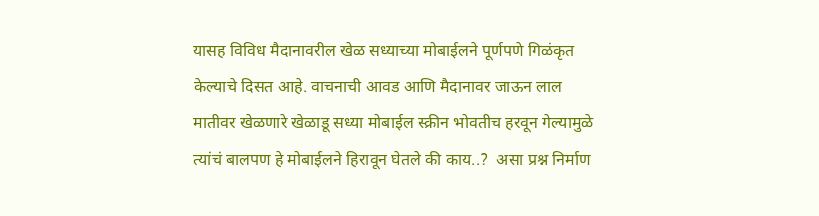यासह विविध मैदानावरील खेळ सध्याच्या मोबाईलने पूर्णपणे गिळंकृत केल्याचे दिसत आहे. वाचनाची आवड आणि मैदानावर जाऊन लाल मातीवर खेळणारे खेळाडू सध्या मोबाईल स्क्रीन भोवतीच हरवून गेल्यामुळे त्यांचं बालपण हे मोबाईलने हिरावून घेतले की काय..?  असा प्रश्न निर्माण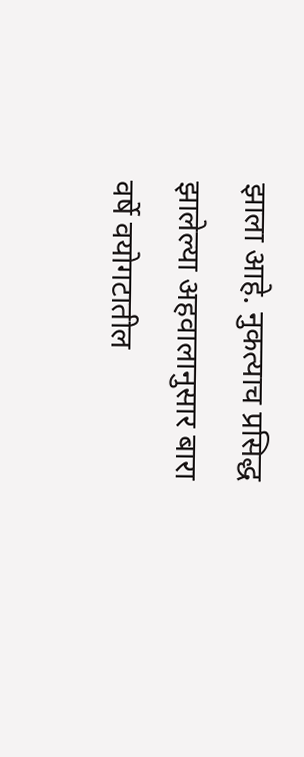झाला आहे. नुकत्याच प्रसिद्ध झालेल्या अहवालानुसार बारा वर्षे वयोगटातील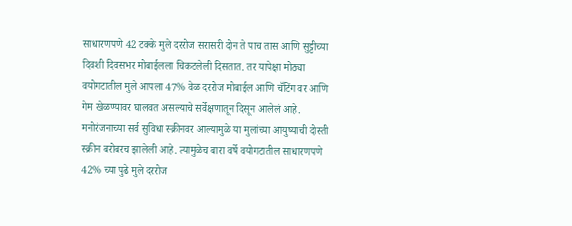साधारणपणे 42 टक्के मुले दररोज सरासरी दोन ते पाच तास आणि सुट्टीच्या दिवशी दिवसभर मोबाईलला चिकटलेली दिसतात. तर यापेक्षा मोठ्या वयोगटातील मुले आपला 47% वेळ दररोज मोबाईल आणि चॅटिंग वर आणि गेम खेळण्यावर घालवत असल्याचे सर्वेक्षणातून दिसून आलेलं आहे. मनोरंजनाच्या सर्व सुविधा स्क्रीनवर आल्यामुळे या मुलांच्या आयुष्याची दोस्ती स्क्रीन बरोबरच झालेली आहे. त्यामुळेच बारा वर्षे वयोगटातील साधारणपणे 42% च्या पुढे मुले दररोज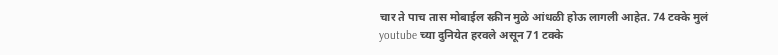चार ते पाच तास मोबाईल स्क्रीन मुळे आंधळी होऊ लागली आहेत. 74 टक्के मुलं youtube च्या दुनियेत हरवले असून 71 टक्के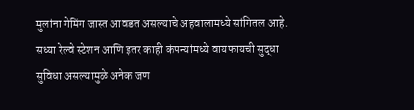मुलांना गेमिंग जास्त आवडत असल्याचे अहवालामध्ये सांगितल आहे. सध्या रेल्वे स्टेशन आणि इतर काही कंपन्यांमध्ये वायफायची सुद्धा सुविधा असल्यामुळे अनेक जण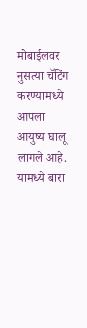मोबाईलवर नुसत्या चॅटिंग करण्यामध्ये आपला आयुष्य घालू लागले आहे. यामध्ये बारा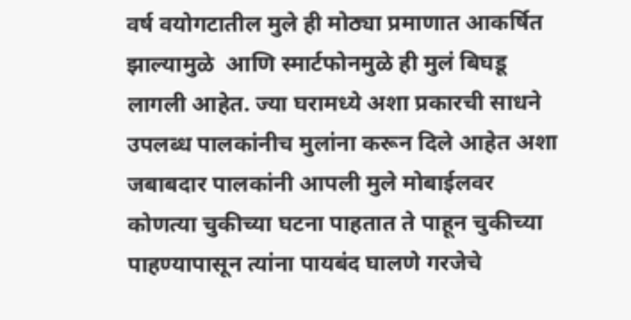वर्ष वयोगटातील मुले ही मोठ्या प्रमाणात आकर्षित झाल्यामुळे  आणि स्मार्टफोनमुळे ही मुलं बिघडू लागली आहेत. ज्या घरामध्ये अशा प्रकारची साधने उपलब्ध पालकांनीच मुलांना करून दिले आहेत अशा जबाबदार पालकांनी आपली मुले मोबाईलवर कोणत्या चुकीच्या घटना पाहतात ते पाहून चुकीच्या पाहण्यापासून त्यांना पायबंद घालणे गरजेचे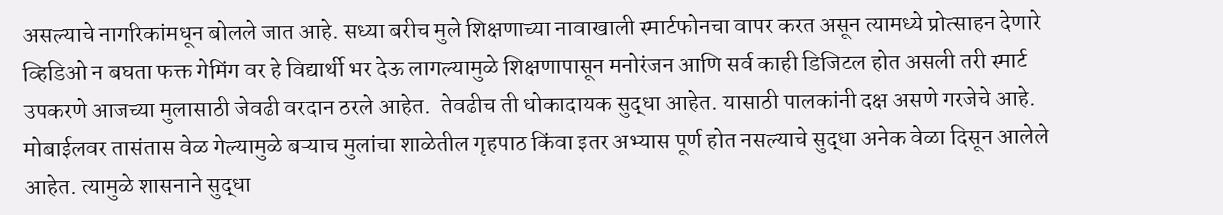असल्याचे नागरिकांमधून बोलले जात आहे. सध्या बरीच मुले शिक्षणाच्या नावाखाली स्मार्टफोनचा वापर करत असून त्यामध्ये प्रोत्साहन देणारे व्हिडिओ न बघता फक्त गेमिंग वर हे विद्यार्थी भर देऊ लागल्यामुळे शिक्षणापासून मनोरंजन आणि सर्व काही डिजिटल होत असली तरी स्मार्ट उपकरणे आजच्या मुलासाठी जेवढी वरदान ठरले आहेत.  तेवढीच ती धोकादायक सुद्धा आहेत. यासाठी पालकांनी दक्ष असणे गरजेचे आहे. मोबाईलवर तासंतास वेळ गेल्यामुळे बऱ्याच मुलांचा शाळेतील गृहपाठ किंवा इतर अभ्यास पूर्ण होत नसल्याचे सुद्धा अनेक वेळा दिसून आलेले आहेत. त्यामुळे शासनाने सुद्धा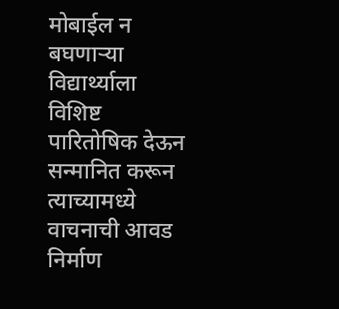मोबाईल न बघणाऱ्या विद्यार्थ्याला विशिष्ट पारितोषिक देऊन सन्मानित करून त्याच्यामध्ये वाचनाची आवड निर्माण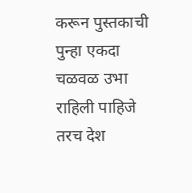करून पुस्तकाची पुन्हा एकदा चळवळ उभा राहिली पाहिजे तरच देश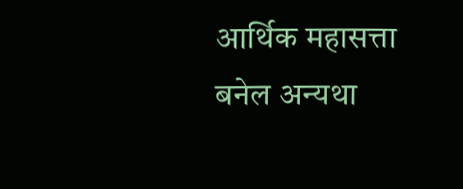आर्थिक महासत्ता बनेल अन्यथा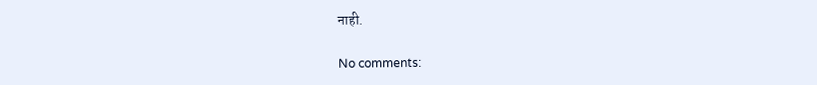नाही.

No comments: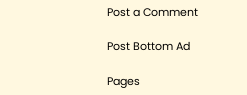Post a Comment

Post Bottom Ad

Pages